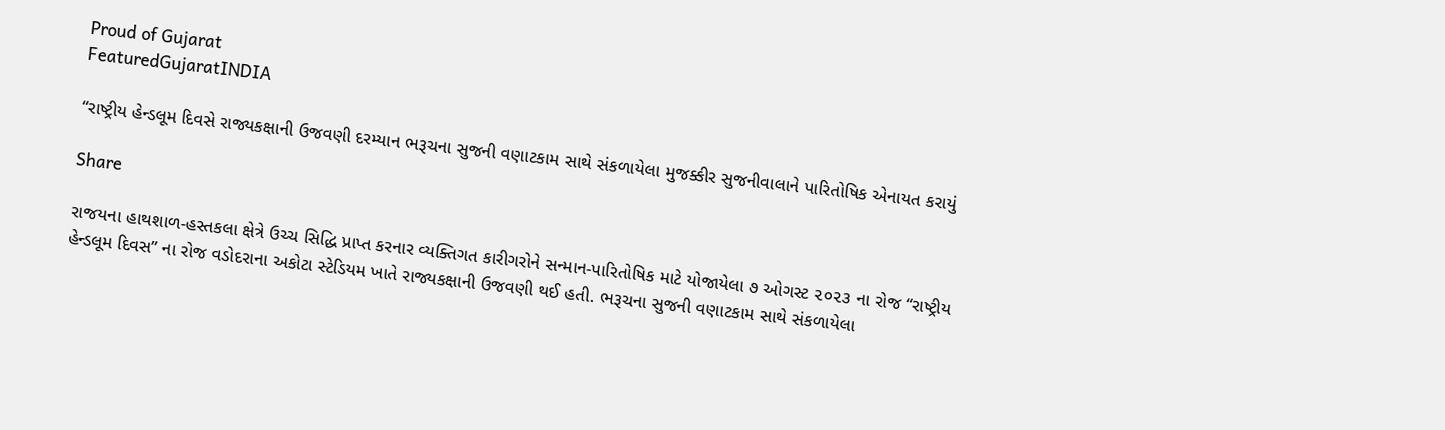Proud of Gujarat
FeaturedGujaratINDIA

“રાષ્ટ્રીય હેન્ડલૂમ દિવસે રાજ્યકક્ષાની ઉજવણી દરમ્યાન ભરૂચના સુજની વણાટકામ સાથે સંકળાયેલા મુજક્કીર સુજનીવાલાને પારિતોષિક એનાયત કરાયું

Share

રાજયના હાથશાળ-હસ્તકલા ક્ષેત્રે ઉચ્ચ સિદ્ધિ પ્રાપ્ત કરનાર વ્યક્તિગત કારીગરોને સન્માન-પારિતોષિક માટે યોજાયેલા ૭ ઓગસ્ટ ૨૦૨૩ ના રોજ “રાષ્ટ્રીય હેન્ડલૂમ દિવસ” ના રોજ વડોદરાના અકોટા સ્ટેડિયમ ખાતે રાજ્યકક્ષાની ઉજવણી થઈ હતી. ભરૂચના સુજની વણાટકામ સાથે સંકળાયેલા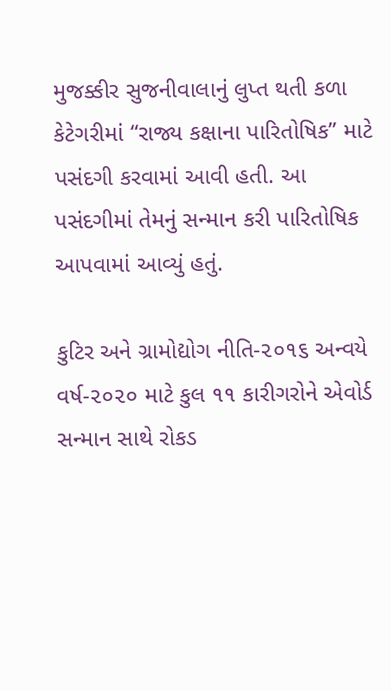મુજક્કીર સુજનીવાલાનું લુપ્ત થતી કળા કેટેગરીમાં “રાજ્ય કક્ષાના પારિતોષિક” માટે પસંદગી કરવામાં આવી હતી. આ પસંદગીમાં તેમનું સન્માન કરી પારિતોષિક આપવામાં આવ્યું હતું.

કુટિર અને ગ્રામોદ્યોગ નીતિ-૨૦૧૬ અન્વયે વર્ષ-૨૦૨૦ માટે કુલ ૧૧ કારીગરોને એવોર્ડ સન્માન સાથે રોકડ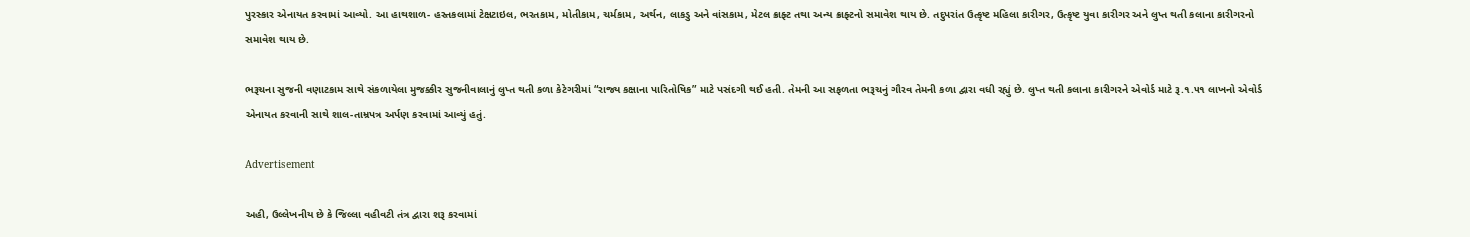પુરસ્કાર એનાયત કરવામાં આવ્યો. આ હાથશાળ- હસ્તકલામાં ટેક્ષટાઇલ, ભરતકામ, મોતીકામ, ચર્મકામ, અર્થન, લાકડુ અને વાંસકામ, મેટલ ક્રાફ્ટ તથા અન્ય ક્રાફ્ટનો સમાવેશ થાય છે. તદુપરાંત ઉત્કૃષ્ટ મહિલા કારીગર, ઉત્કૃષ્ટ યુવા કારીગર અને લુપ્ત થતી કલાના કારીગરનો સમાવેશ થાય છે.

ભરૂચના સુજની વણાટકામ સાથે સંકળાયેલા મુજક્કીર સુજનીવાલાનું લુપ્ત થતી કળા કેટેગરીમાં “રાજ્ય કક્ષાના પારિતોષિક” માટે પસંદગી થઈ હતી. તેમની આ સફળતા ભરૂચનું ગૌરવ તેમની કળા દ્વારા વધી રહ્યું છે. લુપ્ત થતી કલાના કારીગરને એવોર્ડ માટે રૂ.૧.૫૧ લાખનો એવોર્ડ એનાયત કરવાની સાથે શાલ-તામ્રપત્ર અર્પણ કરવામાં આવ્યું હતું.

Advertisement

અહી, ઉલ્લેખનીય છે કે જિલ્લા વહીવટી તંત્ર દ્વારા શરૂ કરવામાં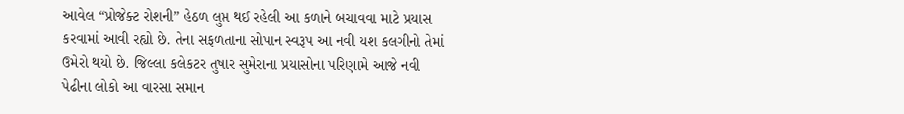આવેલ “પ્રોજેક્ટ રોશની” હેઠળ લુપ્ત થઈ રહેલી આ કળાને બચાવવા માટે પ્રયાસ કરવામાં આવી રહ્યો છે. તેના સફળતાના સોપાન સ્વરૂપ આ નવી યશ કલગીનો તેમાં ઉમેરો થયો છે. જિલ્લા કલેકટર તુષાર સુમેરાના પ્રયાસોના પરિણામે આજે નવી પેઢીના લોકો આ વારસા સમાન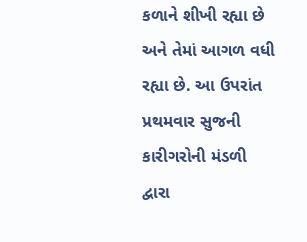કળાને શીખી રહ્યા છે અને તેમાં આગળ વધી રહ્યા છે. આ ઉપરાંત પ્રથમવાર સુજની કારીગરોની મંડળી દ્વારા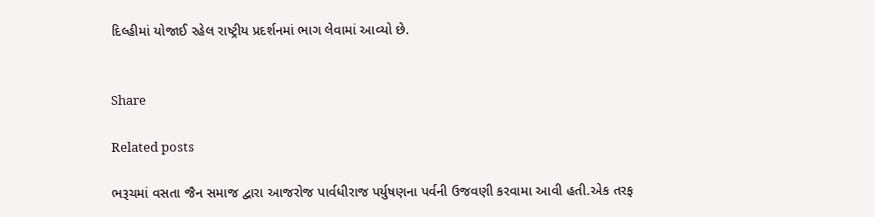દિલ્હીમાં યોજાઈ રહેલ રાષ્ટ્રીય પ્રદર્શનમાં ભાગ લેવામાં આવ્યો છે.


Share

Related posts

ભરૂચમાં વસતા જૈન સમાજ દ્વારા આજરોજ પાર્વધીરાજ પર્યુષણના પર્વની ઉજવણી કરવામા આવી હતી.એક તરફ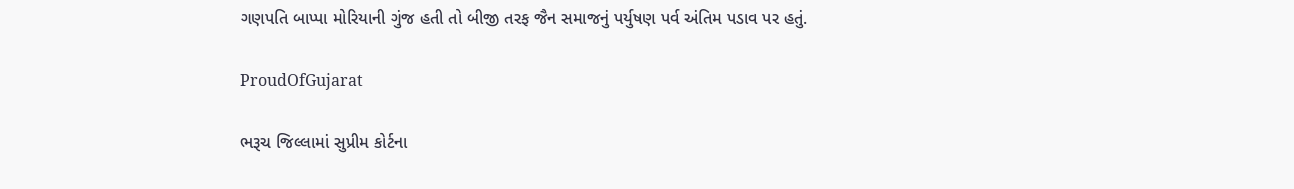ગણપતિ બાપ્પા મોરિયાની ગુંજ હતી તો બીજી તરફ જૈન સમાજનું પર્યુષણ પર્વ અંતિમ પડાવ પર હતું.

ProudOfGujarat

ભરૂચ જિલ્લામાં સુપ્રીમ કોર્ટના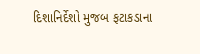દિશાનિર્દેશો મુજબ ફટાકડાના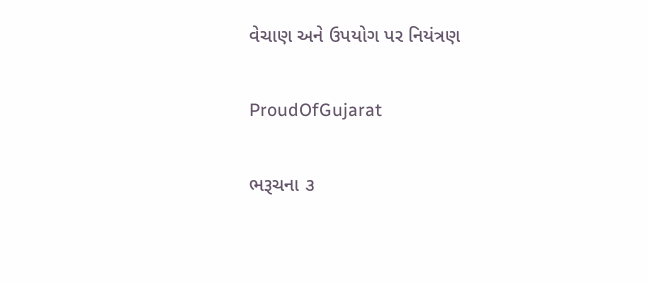વેચાણ અને ઉપયોગ પર નિયંત્રણ

ProudOfGujarat

ભરૂચના ૩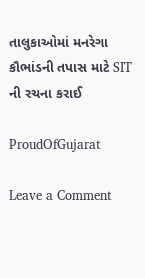તાલુકાઓમાં મનરેગા કૌભાંડની તપાસ માટે SIT ની રચના કરાઈ

ProudOfGujarat

Leave a Comment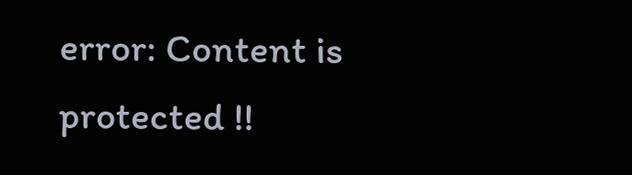error: Content is protected !!